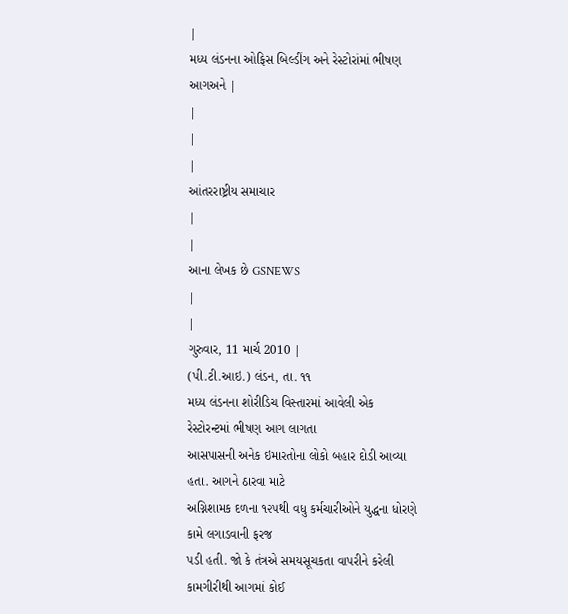|
મધ્ય લંડનના ઓફિસ બિલ્ડીંગ અને રેસ્ટોરાંમાં ભીષણ આગઅને |
|
|
|
આંતરરાષ્ટ્રીય સમાચાર
|
|
આના લેખક છે GSNEWS
|
|
ગુરુવાર, 11 માર્ચ 2010 |
(પી.ટી.આઇ.) લંડન, તા. ૧૧
મધ્ય લંડનના શોરીડિચ વિસ્તારમાં આવેલી એક રેસ્ટોરન્ટમાં ભીષણ આગ લાગતા
આસપાસની અનેક ઇમારતોના લોકો બહાર દોડી આવ્યા હતા. આગને ઠારવા માટે
અગ્નિશામક દળના ૧૨૫થી વધુ કર્મચારીઓને યુદ્ધના ધોરણે કામે લગાડવાની ફરજ
પડી હતી. જો કે તંત્રએ સમયસૂચકતા વાપરીને કરેલી કામગીરીથી આગમાં કોઈ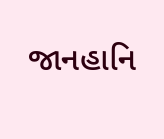જાનહાનિ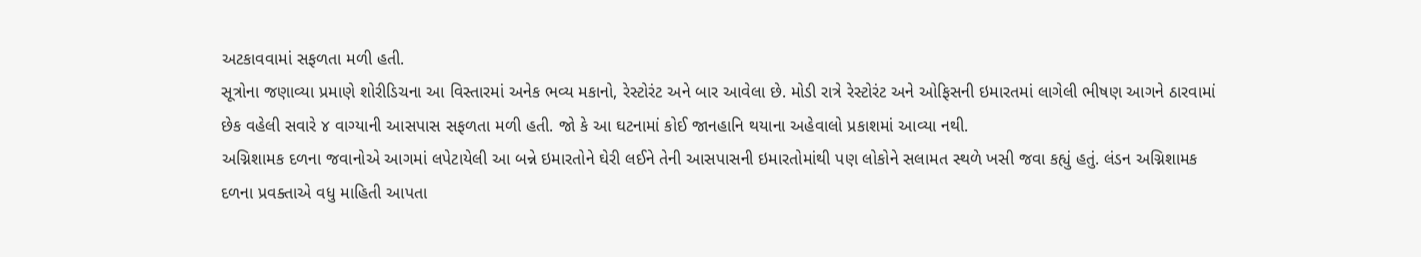અટકાવવામાં સફળતા મળી હતી.
સૂત્રોના જણાવ્યા પ્રમાણે શોરીડિચના આ વિસ્તારમાં અનેક ભવ્ય મકાનો, રેસ્ટોરંટ અને બાર આવેલા છે. મોડી રાત્રે રેસ્ટોરંટ અને ઓફિસની ઇમારતમાં લાગેલી ભીષણ આગને ઠારવામાં છેક વહેલી સવારે ૪ વાગ્યાની આસપાસ સફળતા મળી હતી. જો કે આ ઘટનામાં કોઈ જાનહાનિ થયાના અહેવાલો પ્રકાશમાં આવ્યા નથી.
અગ્નિશામક દળના જવાનોએ આગમાં લપેટાયેલી આ બન્ને ઇમારતોને ઘેરી લઈને તેની આસપાસની ઇમારતોમાંથી પણ લોકોને સલામત સ્થળે ખસી જવા કહ્યું હતું. લંડન અગ્નિશામક દળના પ્રવક્તાએ વધુ માહિતી આપતા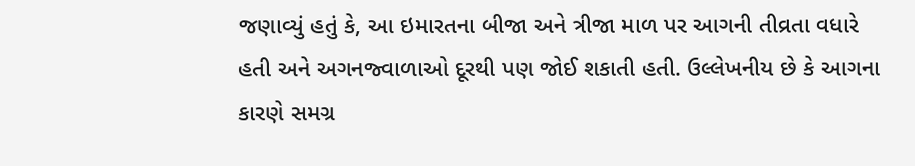જણાવ્યું હતું કે, આ ઇમારતના બીજા અને ત્રીજા માળ પર આગની તીવ્રતા વધારે હતી અને અગનજ્વાળાઓ દૂરથી પણ જોઈ શકાતી હતી. ઉલ્લેખનીય છે કે આગના કારણે સમગ્ર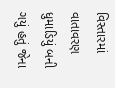વિસ્તારમાં વાતાવરણ ધુમાડિયું બની ગયું હતું જેના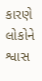કારણે લોકોને શ્વાસ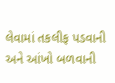લેવામાં તકલીફ પડવાની અને આંખો બળવાની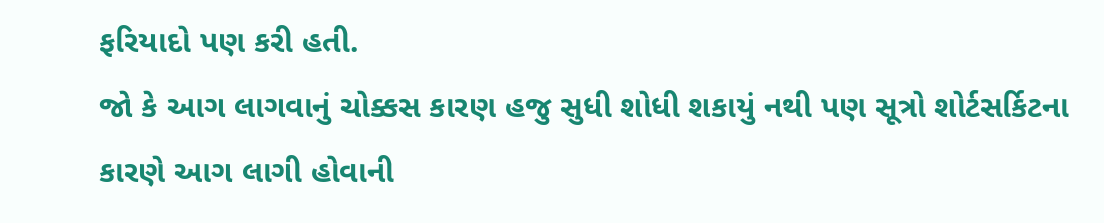ફરિયાદો પણ કરી હતી.
જો કે આગ લાગવાનું ચોક્કસ કારણ હજુ સુધી શોધી શકાયું નથી પણ સૂત્રો શોર્ટસર્કિટના કારણે આગ લાગી હોવાની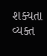શક્યતા વ્યક્ત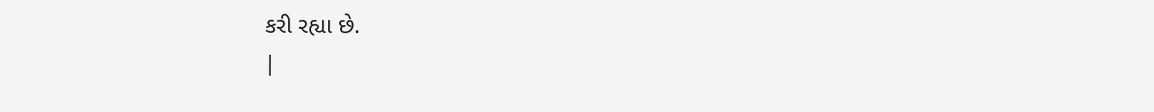કરી રહ્યા છે.
|